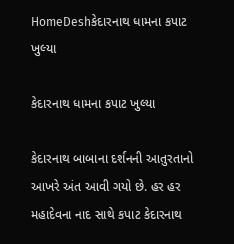HomeDeshકેદારનાથ ધામના કપાટ ખુલ્યા

કેદારનાથ ધામના કપાટ ખુલ્યા

કેદારનાથ બાબાના દર્શનની આતુરતાનો આખરે અંત આવી ગયો છે. હર હર મહાદેવના નાદ સાથે કપાટ કેદારનાથ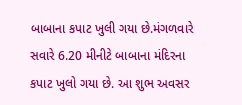બાબાના કપાટ ખુલી ગયા છે.મંગળવારે સવારે 6.20 મીનીટે બાબાના મંદિરના કપાટ ખુલો ગયા છે. આ શુભ અવસર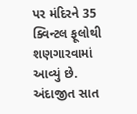પર મંદિરને 35 ક્વિન્ટલ ફૂલોથી શણગારવામાં આવ્યું છે. અંદાજીત સાત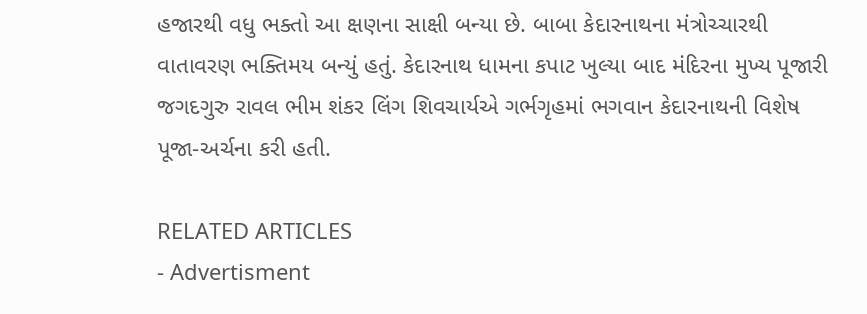હજારથી વધુ ભક્તો આ ક્ષણના સાક્ષી બન્યા છે. બાબા કેદારનાથના મંત્રોચ્ચારથી વાતાવરણ ભક્તિમય બન્યું હતું. કેદારનાથ ધામના કપાટ ખુલ્યા બાદ મંદિરના મુખ્ય પૂજારી જગદગુરુ રાવલ ભીમ શંકર લિંગ શિવચાર્યએ ગર્ભગૃહમાં ભગવાન કેદારનાથની વિશેષ પૂજા-અર્ચના કરી હતી.

RELATED ARTICLES
- Advertisment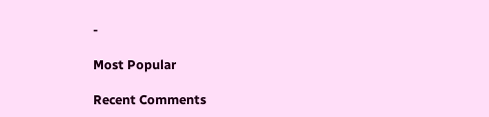-

Most Popular

Recent Comments